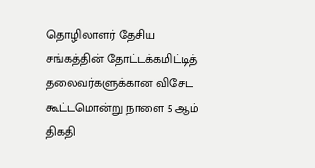தொழிலாளர் தேசிய சங்கத்தின் தோட்டக்கமிட்டித் தலைவர்களுக்கான விசேட கூட்டமொன்று நாளை 5 ஆம் திகதி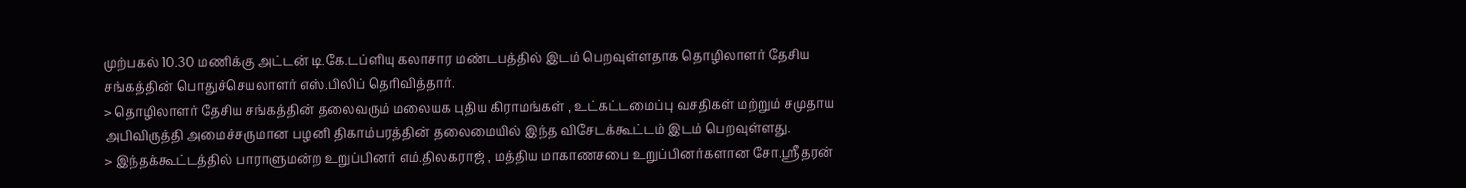முற்பகல் 10.30 மணிக்கு அட்டன் டி.கே.டப்ளியு கலாசார மண்டபத்தில் இடம் பெறவுள்ளதாக தொழிலாளர் தேசிய சங்கத்தின் பொதுச்செயலாளர் எஸ்.பிலிப் தெரிவித்தார்.
> தொழிலாளர் தேசிய சங்கத்தின் தலைவரும் மலையக புதிய கிராமங்கள் , உட்கட்டமைப்பு வசதிகள் மற்றும் சமுதாய அபிவிருத்தி அமைச்சருமான பழனி திகாம்பரத்தின் தலைமையில் இந்த விசேடக்கூட்டம் இடம் பெறவுள்ளது.
> இந்தக்கூட்டத்தில் பாராளுமன்ற உறுப்பினர் எம்.திலகராஜ் , மத்திய மாகாணசபை உறுப்பினர்களான சோ.ஸ்ரீதரன்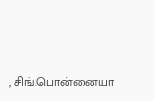, சிங்.பொன்னையா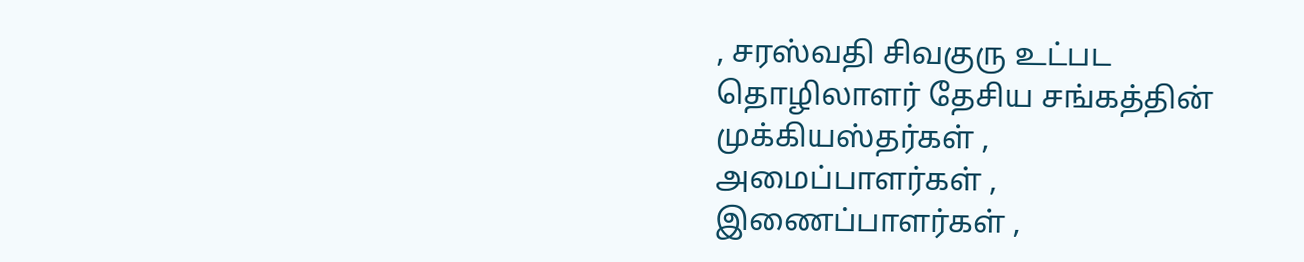, சரஸ்வதி சிவகுரு உட்பட தொழிலாளர் தேசிய சங்கத்தின் முக்கியஸ்தர்கள் , அமைப்பாளர்கள் , இணைப்பாளர்கள் ,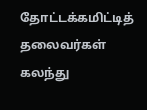தோட்டக்கமிட்டித் தலைவர்கள் கலந்து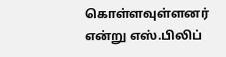கொள்ளவுள்ளனர் என்று எஸ்.பிலிப்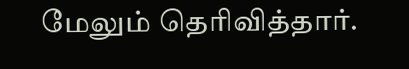மேலும் தெரிவித்தார்.